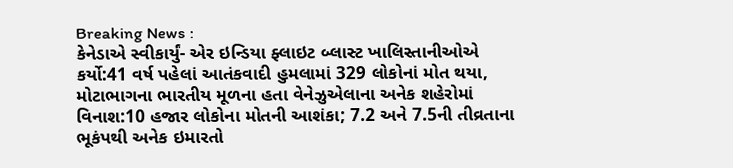Breaking News :
કેનેડાએ સ્વીકાર્યું- એર ઇન્ડિયા ફ્લાઇટ બ્લાસ્ટ ખાલિસ્તાનીઓએ કર્યો:41 વર્ષ પહેલાં આતંકવાદી હુમલામાં 329 લોકોનાં મોત થયા, મોટાભાગના ભારતીય મૂળના હતા વેનેઝુએલાના અનેક શહેરોમાં વિનાશ:10 હજાર લોકોના મોતની આશંકા; 7.2 અને 7.5ની તીવ્રતાના ભૂકંપથી અનેક ઇમારતો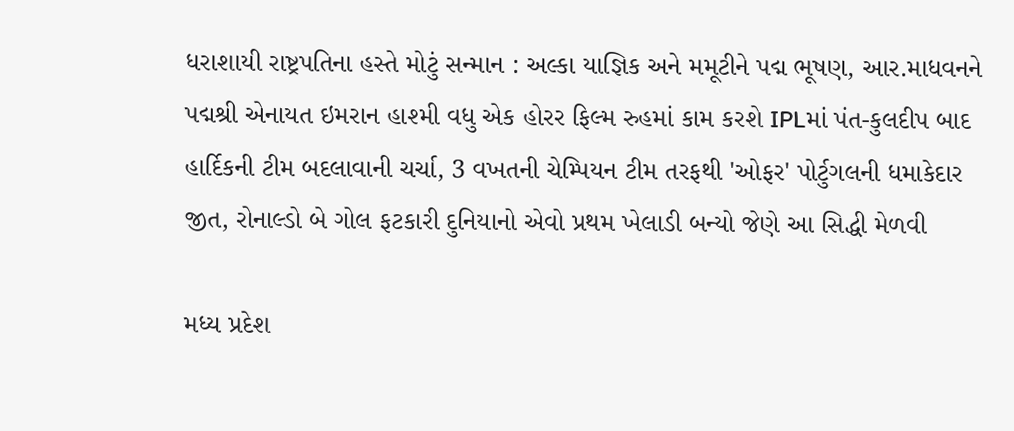ધરાશાયી રાષ્ટ્રપતિના હસ્તે મોટું સન્માન : અલ્કા યાજ્ઞિક અને મમૂટીને પદ્મ ભૂષણ, આર.માધવનને પદ્મશ્રી એનાયત ઇમરાન હાશ્મી વધુ એક હોરર ફિલ્મ રુહમાં કામ કરશે IPLમાં પંત-કુલદીપ બાદ હાર્દિકની ટીમ બદલાવાની ચર્ચા, 3 વખતની ચેમ્પિયન ટીમ તરફથી 'ઓફર' પોર્ટુગલની ધમાકેદાર જીત, રોનાલ્ડો બે ગોલ ફટકારી દુનિયાનો એવો પ્રથમ ખેલાડી બન્યો જેણે આ સિદ્ધી મેળવી

મધ્ય પ્રદેશ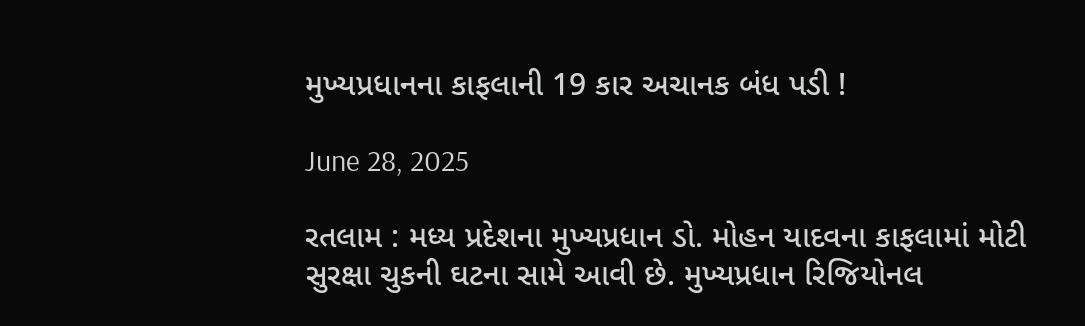મુખ્યપ્રધાનના કાફલાની 19 કાર અચાનક બંધ પડી !

June 28, 2025

રતલામ : મધ્ય પ્રદેશના મુખ્યપ્રધાન ડો. મોહન યાદવના કાફલામાં મોટી સુરક્ષા ચુકની ઘટના સામે આવી છે. મુખ્યપ્રધાન રિજિયોનલ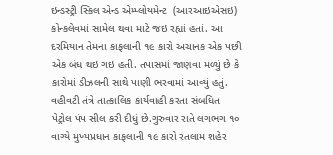ઇન્ડસ્ટ્રી સ્કિલ એન્ડ એમ્પ્લોયમેન્ટ  (આરઆઇએસઇ) કોન્કલેવમાં સામેલ થવા માટે જઇ રહ્યાં હતાં. આ દરમિયાન તેમના કાફલાની ૧૯ કારો અચાનક એક પછી એક બંધ થઇ ગઇ હતી. તપાસમાં જાણવા મળ્યું છે કે કારોમાં ડીઝલની સાથે પાણી ભરવામાં આવ્યું હતું. વહીવટી તંત્રે તાત્કાલિક કાર્યવાહી કરતા સંબધિત પેટ્રોલ પંપ સીલ કરી દીધું છે.ગુરુવાર રાતે લગભગ ૧૦ વાગ્યે મુખ્યપ્રધાન કાફલાની ૧૯ કારો રતલામ શહેર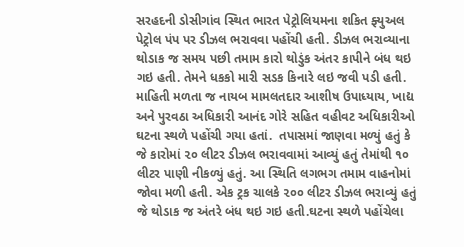સરહદની ડોસીગાંવ સ્થિત ભારત પેટ્રોલિયમના શકિત ફ્યુઅલ પેટ્રોલ પંપ પર ડીઝલ ભરાવવા પહોંચી હતી. ડીઝલ ભરાવ્યાના થોડાક જ સમય પછી તમામ કારો થોડુંક અંતર કાપીને બંધ થઇ ગઇ હતી. તેમને ધકકો મારી સડક કિનારે લઇ જવી પડી હતી. માહિતી મળતા જ નાયબ મામલતદાર આશીષ ઉપાધ્યાય, ખાદ્ય અને પુરવઠા અધિકારી આનંદ ગોરે સહિત વહીવટ અધિકારીઓ ઘટના સ્થળે પહોંચી ગયા હતાં.  તપાસમાં જાણવા મળ્યું હતું કે જે કારોમાં ૨૦ લીટર ડીઝલ ભરાવવામાં આવ્યું હતું તેમાંથી ૧૦ લીટર પાણી નીકળ્યું હતું. આ સ્થિતિ લગભગ તમામ વાહનોમાં જોવા મળી હતી. એક ટ્રક ચાલકે ૨૦૦ લીટર ડીઝલ ભરાવ્યું હતું જે થોડાક જ અંતરે બંધ થઇ ગઇ હતી.ઘટના સ્થળે પહોંચેલા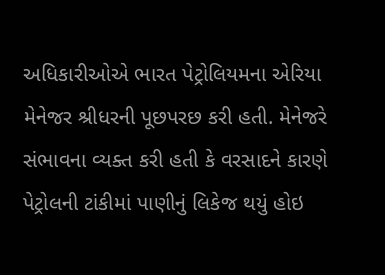અધિકારીઓએ ભારત પેટ્રોલિયમના એરિયા મેનેજર શ્રીધરની પૂછપરછ કરી હતી. મેનેજરે સંભાવના વ્યક્ત કરી હતી કે વરસાદને કારણે પેટ્રોલની ટાંકીમાં પાણીનું લિકેજ થયું હોઇ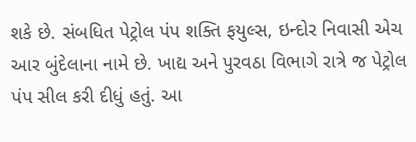શકે છે. સંબધિત પેટ્રોલ પંપ શક્તિ ફયુલ્સ, ઇન્દોર નિવાસી એચ આર બુંદેલાના નામે છે. ખાદ્ય અને પુરવઠા વિભાગે રાત્રે જ પેટ્રોલ પંપ સીલ કરી દીધું હતું. આ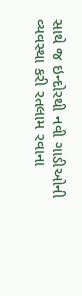સાથે જ ઇન્દોરથી નવી ગાડીઓની વ્યવસ્થા કરી રતલામ રવાના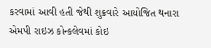કરવામાં આવી હતી જેથી શુક્રવારે આયોજિત થનારા એમપી રાઇઝ કોન્કલેવમાં કોઇ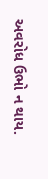અવરોધ ઉભો ન થાય.